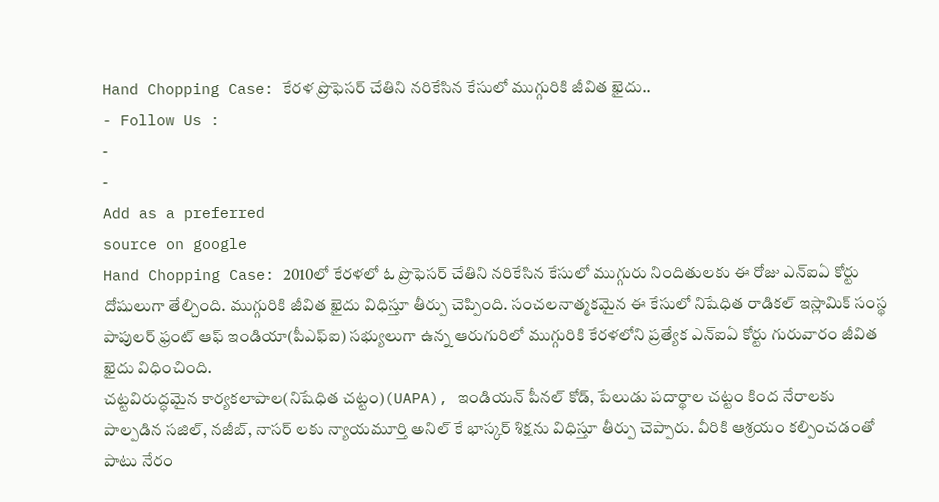Hand Chopping Case: కేరళ ప్రొఫెసర్ చేతిని నరికేసిన కేసులో ముగ్గురికి జీవిత ఖైదు..
- Follow Us :
-
-
Add as a preferred
source on google
Hand Chopping Case: 2010లో కేరళలో ఓ ప్రొఫెసర్ చేతిని నరికేసిన కేసులో ముగ్గురు నిందితులకు ఈ రోజు ఎన్ఐఏ కోర్టు దోషులుగా తేల్చింది. ముగ్గురికి జీవిత ఖైదు విధిస్తూ తీర్పు చెప్పింది. సంచలనాత్మకమైన ఈ కేసులో నిషేధిత రాడికల్ ఇస్లామిక్ సంస్థ పాపులర్ ఫ్రంట్ ఆఫ్ ఇండియా(పీఎఫ్ఐ) సభ్యులుగా ఉన్న ఆరుగురిలో ముగ్గురికి కేరళలోని ప్రత్యేక ఎన్ఐఏ కోర్టు గురువారం జీవిత ఖైదు విధించింది.
చట్టవిరుద్ధమైన కార్యకలాపాల(నిషేధిత చట్టం)(UAPA), ఇండియన్ పీనల్ కోడ్, పేలుడు పదార్థాల చట్టం కింద నేరాలకు పాల్పడిన సజిల్, నజీబ్, నాసర్ లకు న్యాయమూర్తి అనిల్ కే భాస్కర్ శిక్షను విధిస్తూ తీర్పు చెప్పారు. వీరికి ఆశ్రయం కల్పించడంతో పాటు నేరం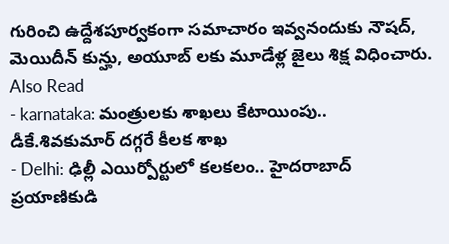గురించి ఉద్దేశపూర్వకంగా సమాచారం ఇవ్వనందుకు నౌషద్, మెయిదీన్ కున్హు, అయూబ్ లకు మూడేళ్ల జైలు శిక్ష విధించారు.
Also Read
- karnataka: మంత్రులకు శాఖలు కేటాయింపు.. డీకే.శివకుమార్ దగ్గరే కీలక శాఖ
- Delhi: ఢిల్లీ ఎయిర్పోర్టులో కలకలం.. హైదరాబాద్ ప్రయాణికుడి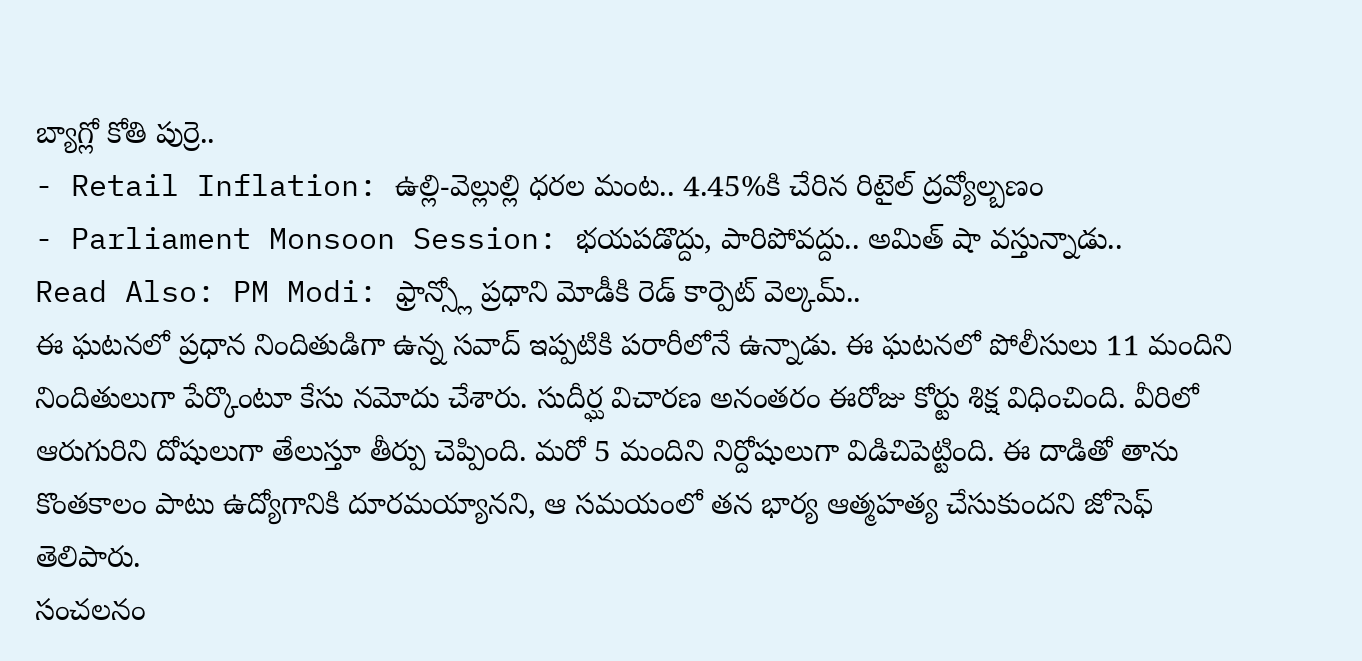బ్యాగ్లో కోతి పుర్రె..
- Retail Inflation: ఉల్లి-వెల్లుల్లి ధరల మంట.. 4.45%కి చేరిన రిటైల్ ద్రవ్యోల్బణం
- Parliament Monsoon Session: భయపడొద్దు, పారిపోవద్దు.. అమిత్ షా వస్తున్నాడు..
Read Also: PM Modi: ఫ్రాన్స్లో ప్రధాని మోడీకి రెడ్ కార్పెట్ వెల్కమ్..
ఈ ఘటనలో ప్రధాన నిందితుడిగా ఉన్న సవాద్ ఇప్పటికి పరారీలోనే ఉన్నాడు. ఈ ఘటనలో పోలీసులు 11 మందిని నిందితులుగా పేర్కొంటూ కేసు నమోదు చేశారు. సుదీర్ఘ విచారణ అనంతరం ఈరోజు కోర్టు శిక్ష విధించింది. వీరిలో ఆరుగురిని దోషులుగా తేలుస్తూ తీర్పు చెప్పింది. మరో 5 మందిని నిర్దోషులుగా విడిచిపెట్టింది. ఈ దాడితో తాను కొంతకాలం పాటు ఉద్యోగానికి దూరమయ్యానని, ఆ సమయంలో తన భార్య ఆత్మహత్య చేసుకుందని జోసెఫ్ తెలిపారు.
సంచలనం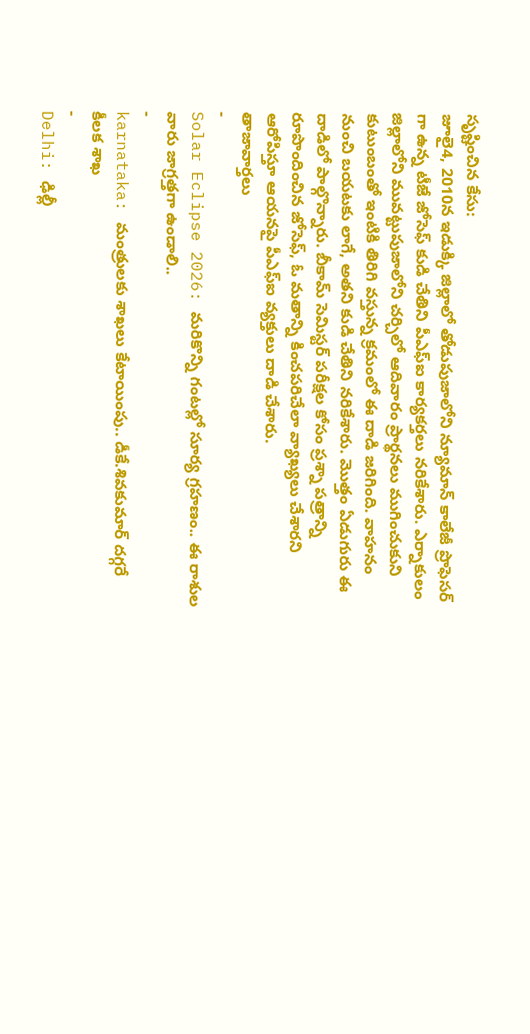సృష్టించిన కేసు:
జూలై4, 2010న ఇడుక్కి జిల్లాలో తోడుపుజాలోని న్యూమాన్ కాలేజీ ప్రొఫెసర్ గా ఉన్న టీజే జోసెఫ్ కుడి చేతిని పీఎఫ్ఐ కార్యకర్తలు నరికేశారు. ఎర్నాకులం జిల్లాలోని మువట్టుపుజాలోని చర్చిలో ఆదివారం ప్రార్థనలు ముగించుకుని కుటుంబంతో ఇంటికి తిరిగి వస్తున్న క్రమంలో ఈ దాడి జరిగింది. వాహనం నుంచి బయటకు లాగే, అతని కుడి చేతిని నరికేశారు. మొత్తం ఏడుగురు ఈ దాడిలో పాల్గొన్నారు. బీకామ్ సెమిస్టర్ పరీక్షల కోసం ప్రశ్నా పత్రాన్ని రూపొందించిన జోసెఫ్, ఓ మతాన్ని కించపరిచేలా వ్యాఖ్యలు చేశారని ఆరోపిస్తూ ఆయనపై పీఎఫ్ఐ వ్యక్తులు దాడి చేశారు.
తాజావార్తలు
-
Solar Eclipse 2026: మరికొన్ని గంటల్లో సూర్య గ్రహణం.. ఈ రాశుల వారు జాగ్రత్తగా ఉండాలి..
-
karnataka: మంత్రులకు శాఖలు కేటాయింపు.. డీకే.శివకుమార్ దగ్గరే కీలక శాఖ
-
Delhi: ఢిల్లీ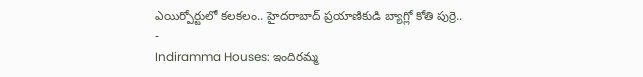ఎయిర్పోర్టులో కలకలం.. హైదరాబాద్ ప్రయాణికుడి బ్యాగ్లో కోతి పుర్రె..
-
Indiramma Houses: ఇందిరమ్మ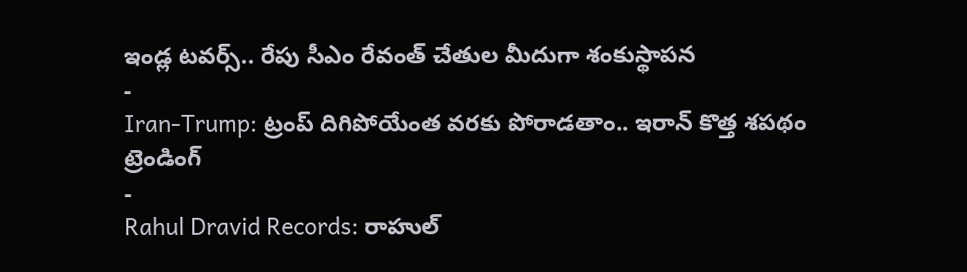ఇండ్ల టవర్స్.. రేపు సీఎం రేవంత్ చేతుల మీదుగా శంకుస్థాపన
-
Iran-Trump: ట్రంప్ దిగిపోయేంత వరకు పోరాడతాం.. ఇరాన్ కొత్త శపథం
ట్రెండింగ్
-
Rahul Dravid Records: రాహుల్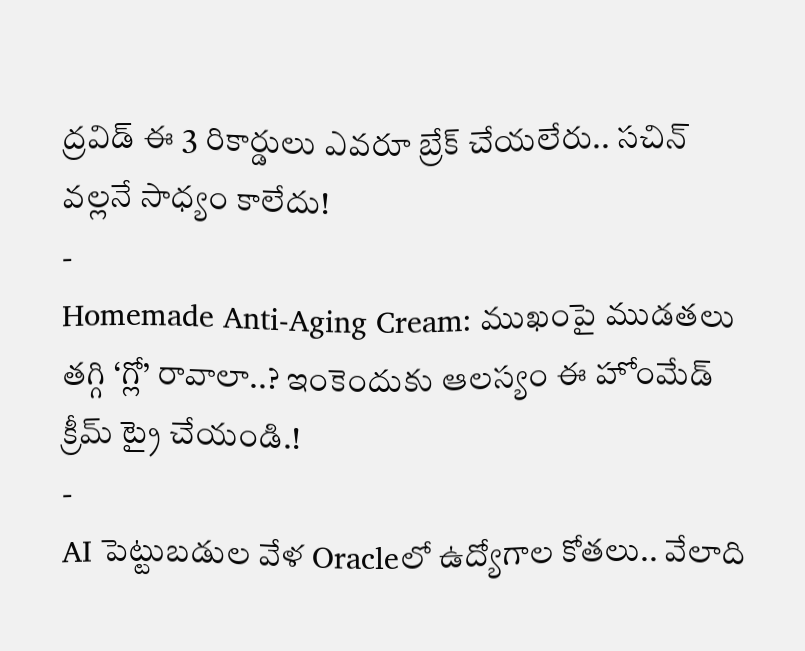ద్రవిడ్ ఈ 3 రికార్డులు ఎవరూ బ్రేక్ చేయలేరు.. సచిన్ వల్లనే సాధ్యం కాలేదు!
-
Homemade Anti-Aging Cream: ముఖంపై ముడతలు తగ్గి ‘గ్లో’ రావాలా..? ఇంకెందుకు ఆలస్యం ఈ హోంమేడ్ క్రీమ్ ట్రై చేయండి.!
-
AI పెట్టుబడుల వేళ Oracleలో ఉద్యోగాల కోతలు.. వేలాది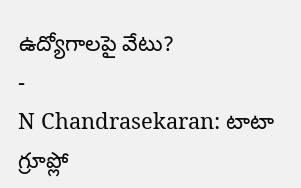ఉద్యోగాలపై వేటు?
-
N Chandrasekaran: టాటా గ్రూప్లో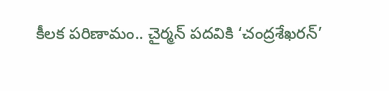కీలక పరిణామం.. చైర్మన్ పదవికి ‘చంద్రశేఖరన్’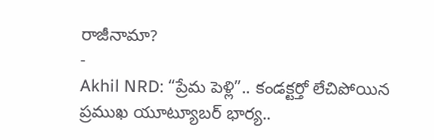రాజీనామా?
-
Akhil NRD: “ప్రేమ పెళ్లి”.. కండక్టర్తో లేచిపోయిన ప్రముఖ యూట్యూబర్ భార్య..